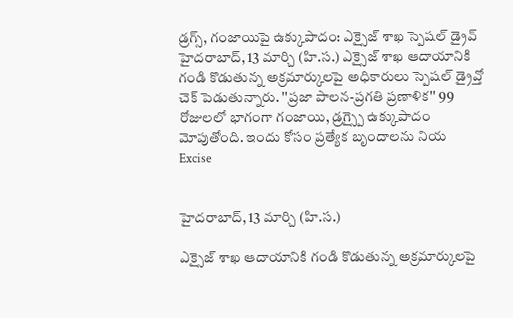డ్రగ్స్, గంజాయిపై ఉక్కుపాదం: ఎక్సైజ్ శాఖ స్పెషల్ డ్రైవ్
హైదరాబాద్, 13 మార్చి (హి.స.) ఎక్సైజ్ శాఖ ఆదాయానికి గండి కొడుతున్న అక్రమార్కులపై అధికారులు స్పెషల్ డ్రైవ్తో చెక్ పెడుతున్నారు. ''ప్రజా పాలన-ప్రగతి ప్రణాళిక'' 99 రోజులలో భాగంగా గంజాయి, డ్రగ్స్పై ఉక్కుపాదం మోపుతోంది. ఇందు కోసం ప్రత్యేక బృందాలను నియ
Excise


హైదరాబాద్, 13 మార్చి (హి.స.)

ఎక్సైజ్ శాఖ ఆదాయానికి గండి కొడుతున్న అక్రమార్కులపై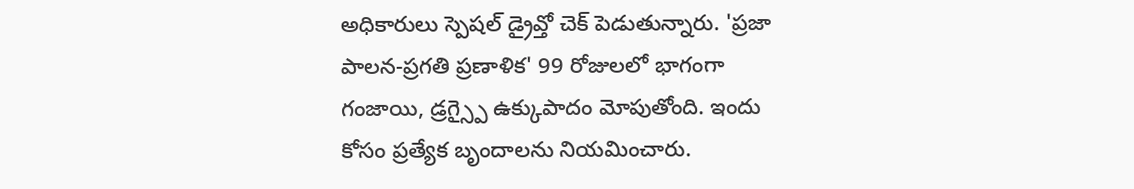అధికారులు స్పెషల్ డ్రైవ్తో చెక్ పెడుతున్నారు. 'ప్రజా పాలన-ప్రగతి ప్రణాళిక' 99 రోజులలో భాగంగా గంజాయి, డ్రగ్స్పై ఉక్కుపాదం మోపుతోంది. ఇందు కోసం ప్రత్యేక బృందాలను నియమించారు.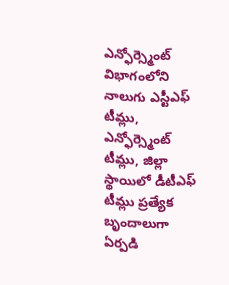ఎన్ఫోర్స్మెంట్ విభాగంలోని నాలుగు ఎస్టీఎఫ్ టీమ్లు, ఎన్ఫోర్స్మెంట్ టీమ్లు, జిల్లా స్థాయిలో డీటీఎఫ్ టీమ్లు ప్రత్యేక బృందాలుగా ఏర్పడి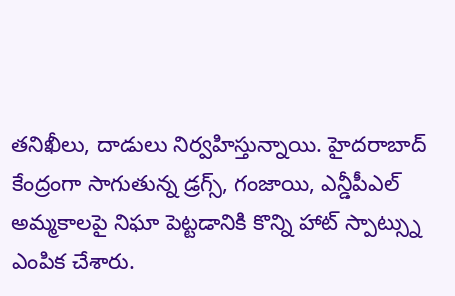తనిఖీలు, దాడులు నిర్వహిస్తున్నాయి. హైదరాబాద్ కేంద్రంగా సాగుతున్న డ్రగ్స్, గంజాయి, ఎన్డీపీఎల్ అమ్మకాలపై నిఘా పెట్టడానికి కొన్ని హాట్ స్పాట్స్ను ఎంపిక చేశారు.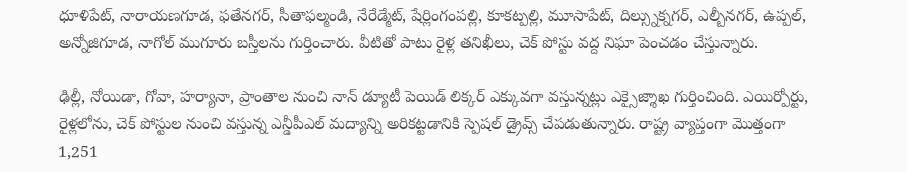ధూళిపేట్, నారాయణగూడ, ఫతేనగర్, సీతాఫల్మండి, నేరేడ్మేట్, షేర్లింగంపల్లి, కూకట్పల్లి, మూసాపేట్, దిల్స్నుక్నగర్, ఎల్బీనగర్, ఉప్పల్, అన్నోజిగూడ, నాగోల్ ముగూరు బస్తీలను గుర్తించారు. వీటితో పాటు రైళ్ల తనిఖీలు, చెక్ పోస్టు వద్ద నిఘా పెంచడం చేస్తున్నారు.

ఢిల్లీ, నోయిడా, గోవా, హర్యానా, ప్రాంతాల నుంచి నాన్ డ్యూటీ పెయిడ్ లిక్కర్ ఎక్కువగా వస్తున్నట్లు ఎక్సైజ్శాఖ గుర్తించింది. ఎయిర్పోర్టు, రైళ్లలోను, చెక్ పోస్టుల నుంచి వస్తున్న ఎన్డీపీఎల్ మద్యాన్ని అరికట్టడానికి స్పెషల్ డ్రైవ్స్ చేపడుతున్నారు. రాష్ట్ర వ్యాప్తంగా మొత్తంగా 1,251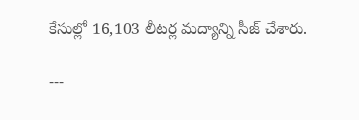కేసుల్లో 16,103 లీటర్ల మద్యాన్ని సీజ్ చేశారు.

---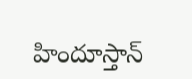హిందూస్తాన్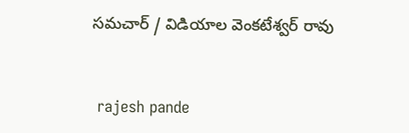సమచార్ / విడియాల వెంకటేశ్వర్ రావు


 rajesh pande